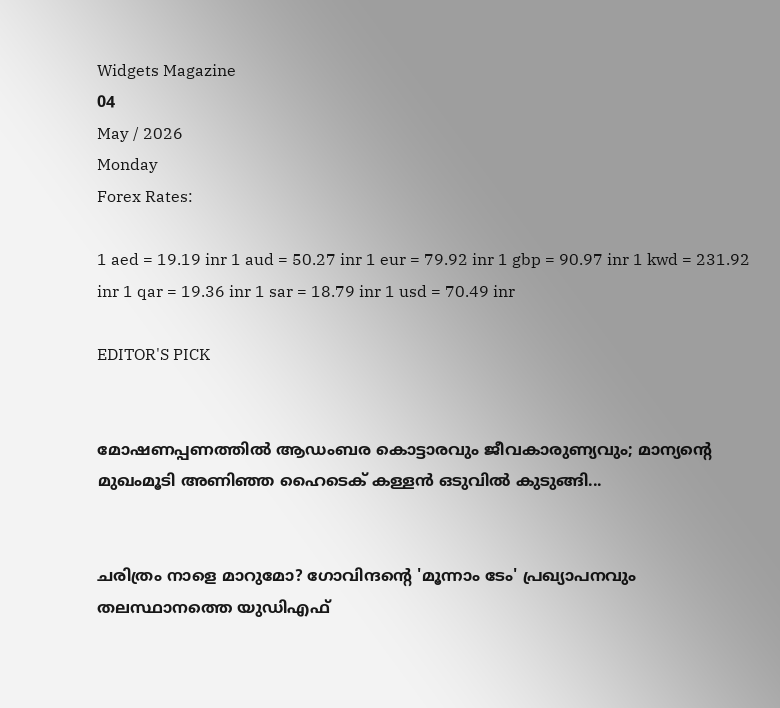Widgets Magazine
04
May / 2026
Monday
Forex Rates:

1 aed = 19.19 inr 1 aud = 50.27 inr 1 eur = 79.92 inr 1 gbp = 90.97 inr 1 kwd = 231.92 inr 1 qar = 19.36 inr 1 sar = 18.79 inr 1 usd = 70.49 inr

EDITOR'S PICK


മോഷണപ്പണത്തിൽ ആഡംബര കൊട്ടാരവും ജീവകാരുണ്യവും; മാന്യന്റെ മുഖംമൂടി അണിഞ്ഞ ഹൈടെക് കള്ളൻ ഒടുവിൽ കുടുങ്ങി...


ചരിത്രം നാളെ മാറുമോ? ഗോവിന്ദന്റെ 'മൂന്നാം ടേം' പ്രഖ്യാപനവും തലസ്ഥാനത്തെ യുഡിഎഫ്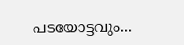പടയോട്ടവും...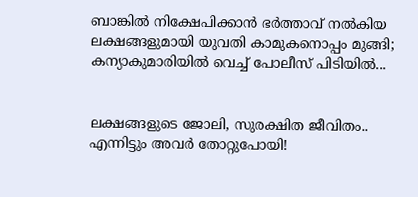ബാങ്കിൽ നിക്ഷേപിക്കാൻ ഭർത്താവ് നൽകിയ ലക്ഷങ്ങളുമായി യുവതി കാമുകനൊപ്പം മുങ്ങി; കന്യാകുമാരിയിൽ വെച്ച് പോലീസ് പിടിയിൽ...


ലക്ഷങ്ങളുടെ ജോലി, സുരക്ഷിത ജീവിതം.. എന്നിട്ടും അവർ തോറ്റുപോയി!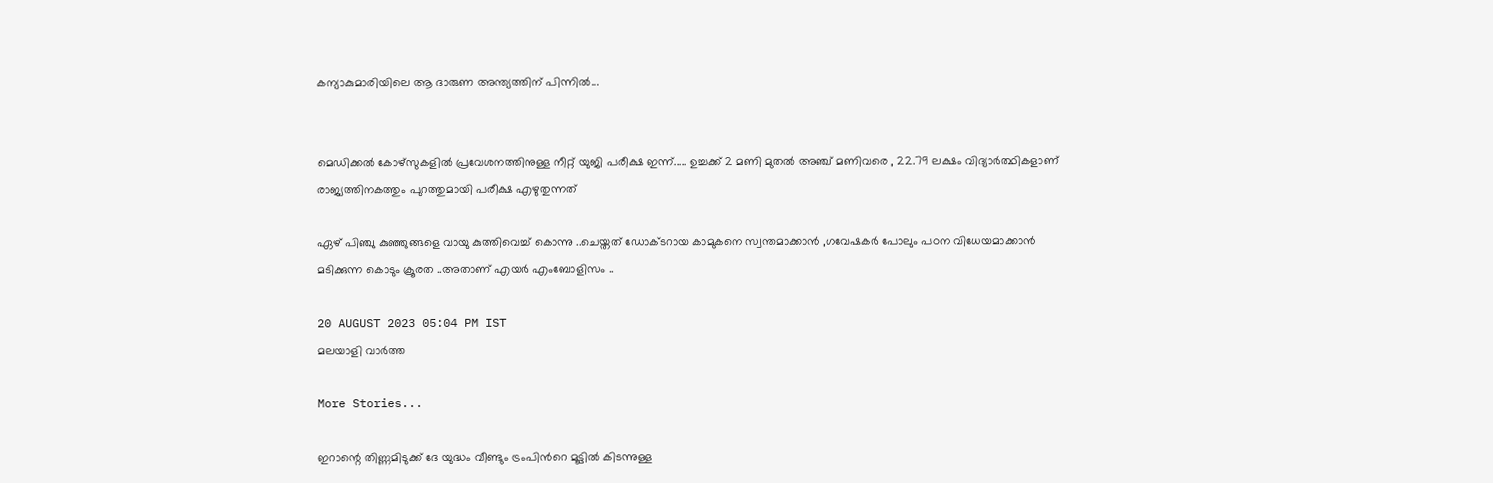കന്യാകുമാരിയിലെ ആ ദാരുണ അന്ത്യത്തിന് പിന്നിൽ...


മെഡിക്കല്‍ കോഴ്‌സുകളില്‍ പ്രവേശനത്തിനുള്ള നീറ്റ് യുജി പരീക്ഷ ഇന്ന്..... ഉച്ചക്ക് 2 മണി മുതല്‍ അഞ്ച് മണിവരെ , 22.79 ലക്ഷം വിദ്യാര്‍ത്ഥികളാണ് രാജ്യത്തിനകത്തും പുറത്തുമായി പരീക്ഷ എഴുതുന്നത്

ഏഴ് പിഞ്ചു കുഞ്ഞുങ്ങളെ വായു കുത്തിവെച്ച് കൊന്നു ..ചെയ്തത് ഡോക്ടറായ കാമുകനെ സ്വന്തമാക്കാൻ ,ഗവേഷകർ പോലും പഠന വിധേയമാക്കാൻ മടിക്കുന്ന കൊടും ക്രൂരത ..അതാണ് എയർ എംബോളിസം ..

20 AUGUST 2023 05:04 PM IST
മലയാളി വാര്‍ത്ത

More Stories...

ഇറാന്റെ തിണ്ണമിടുക്ക് ദേ യുദ്ധം വീണ്ടും ട്രംപിൻറെ മൂട്ടിൽ കിടന്നുള്ള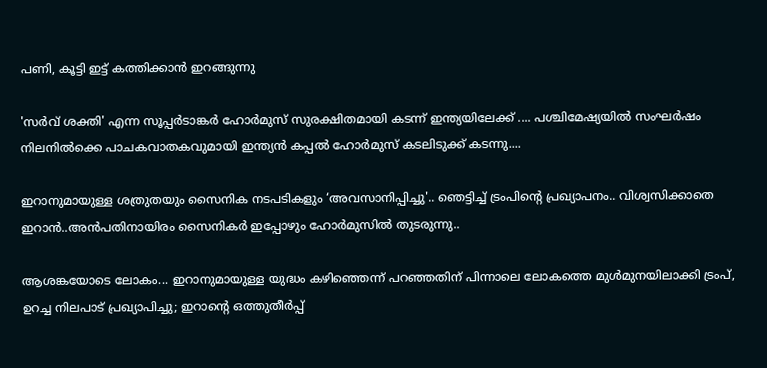പണി, കൂട്ടി ഇട്ട് കത്തിക്കാൻ ഇറങ്ങുന്നു

'സർവ് ശക്തി' എന്ന സൂപ്പർടാങ്കർ ഹോർമുസ് സുരക്ഷിതമായി കടന്ന് ഇന്ത്യയിലേക്ക് .... പശ്ചിമേഷ്യയിൽ സംഘർഷം നിലനിൽക്കെ പാചകവാതകവുമായി ഇന്ത്യൻ കപ്പൽ ഹോർമുസ് കടലിടുക്ക് കടന്നു....

ഇറാനുമായുള്ള ശത്രുതയും സൈനിക നടപടികളും ‘അവസാനിപ്പിച്ചു'.. ഞെട്ടിച്ച് ട്രംപിന്‍റെ പ്രഖ്യാപനം.. വിശ്വസിക്കാതെ ഇറാൻ..അൻപതിനായിരം സൈനികർ ഇപ്പോഴും ഹോർമുസിൽ തുടരുന്നു..

ആശങ്കയോടെ ലോകം... ഇറാനുമായുള്ള യുദ്ധം കഴിഞ്ഞെന്ന് പറഞ്ഞതിന് പിന്നാലെ ലോകത്തെ മുൾമുനയിലാക്കി ട്രംപ്, ഉറച്ച നിലപാട് പ്രഖ്യാപിച്ചു; ഇറാന്‍റെ ഒത്തുതീർപ്പ്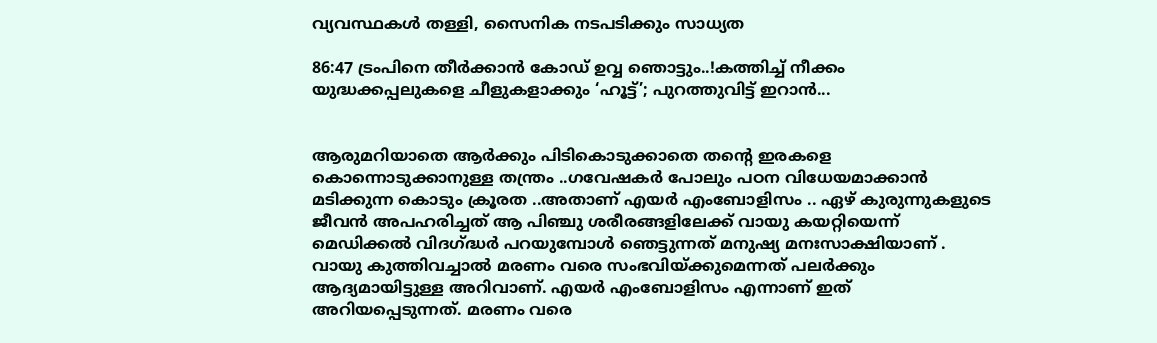വ്യവസ്ഥകൾ തള്ളി, സൈനിക നടപടിക്കും സാധ്യത

86:47 ട്രംപിനെ തീർക്കാൻ കോഡ് ഉവ്വ ഞൊട്ടും..!കത്തിച്ച് നീക്കം യുദ്ധക്കപ്പലുകളെ ചീളുകളാക്കും ‘ഹൂട്ട്’; പുറത്തുവിട്ട് ഇറാന്‍...


ആരുമറിയാതെ ആര്‍ക്കും പിടികൊടുക്കാതെ തന്റെ ഇരകളെ കൊന്നൊടുക്കാനുള്ള തന്ത്രം ..ഗവേഷകർ പോലും പഠന വിധേയമാക്കാൻ മടിക്കുന്ന കൊടും ക്രൂരത ..അതാണ് എയർ എംബോളിസം .. ഏഴ് കുരുന്നുകളുടെ ജീവൻ അപഹരിച്ചത് ആ പിഞ്ചു ശരീരങ്ങളിലേക്ക് വായു കയറ്റിയെന്ന് മെഡിക്കല്‍ വിദഗ്ദ്ധര്‍ പറയുമ്പോൾ ഞെട്ടുന്നത് മനുഷ്യ മനഃസാക്ഷിയാണ് . വായു കുത്തിവച്ചാല്‍ മരണം വരെ സംഭവിയ്ക്കുമെന്നത് പലര്‍ക്കും ആദ്യമായിട്ടുള്ള അറിവാണ്. എയര്‍ എംബോളിസം എന്നാണ് ഇത് അറിയപ്പെടുന്നത്. മരണം വരെ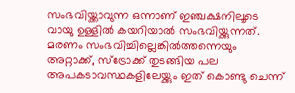സംഭവിയ്ക്കാവുന്ന ഒന്നാണ് ഇഞ്ചക്ഷനിലൂടെ വായു ഉള്ളില്‍ കയറിയാല്‍ സംഭവിയ്ക്കുന്നത്. മരണം സംഭവിച്ചില്ലെങ്കില്‍ത്തന്നെയും അറ്റാക്ക്, സ്‌ട്രോക്ക് തുടങ്ങിയ പല അപകടാവസ്ഥകളിലേയ്ക്കും ഇത് കൊണ്ടു ചെന്ന്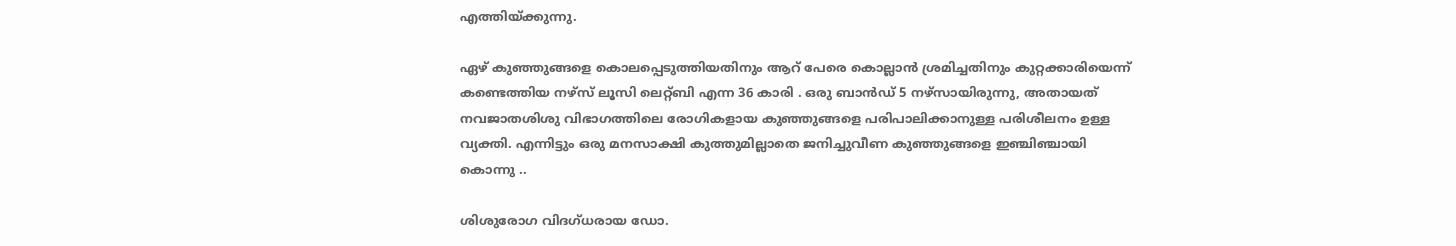എത്തിയ്ക്കുന്നു.

ഏഴ് കുഞ്ഞുങ്ങളെ കൊലപ്പെടുത്തിയതിനും ആറ് പേരെ കൊല്ലാൻ ശ്രമിച്ചതിനും കുറ്റക്കാരിയെന്ന് കണ്ടെത്തിയ നഴ്സ് ലൂസി ലെറ്റ്ബി എന്ന 36 കാരി . ഒരു ബാൻഡ് 5 നഴ്‌സായിരുന്നു, അതായത് നവജാതശിശു വിഭാഗത്തിലെ രോഗികളായ കുഞ്ഞുങ്ങളെ പരിപാലിക്കാനുള്ള പരിശീലനം ഉള്ള വ്യക്തി. എന്നിട്ടും ഒരു മനസാക്ഷി കുത്തുമില്ലാതെ ജനിച്ചുവീണ കുഞ്ഞുങ്ങളെ ഇഞ്ചിഞ്ചായി കൊന്നു ..

ശിശുരോഗ വിദഗ്ധരായ ഡോ.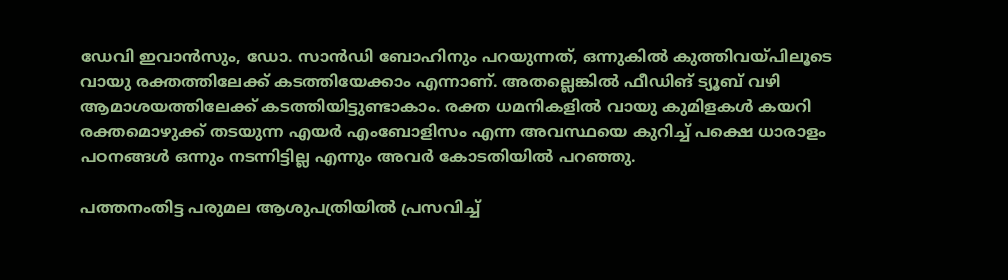ഡേവി ഇവാൻസും, ഡോ. സാൻഡി ബോഹിനും പറയുന്നത്, ഒന്നുകില്‍ കുത്തിവയ്പിലൂടെ വായു രക്തത്തിലേക്ക് കടത്തിയേക്കാം എന്നാണ്. അതല്ലെങ്കില്‍ ഫീഡിങ് ട്യൂബ് വഴി ആമാശയത്തിലേക്ക് കടത്തിയിട്ടുണ്ടാകാം. രക്ത ധമനികളില്‍ വായു കുമിളകള്‍ കയറി രക്തമൊഴുക്ക് തടയുന്ന എയര്‍ എംബോളിസം എന്ന അവസ്ഥയെ കുറിച്ച്‌ പക്ഷെ ധാരാളം പഠനങ്ങള്‍ ഒന്നും നടന്നിട്ടില്ല എന്നും അവര്‍ കോടതിയില്‍ പറഞ്ഞു.

പത്തനംതിട്ട പരുമല ആശുപത്രിയില്‍ പ്രസവിച്ച്‌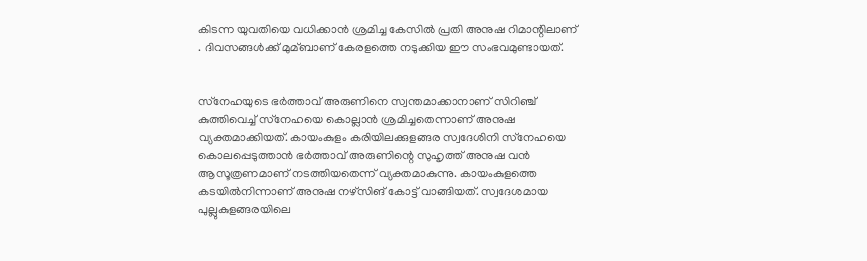കിടന്ന യുവതിയെ വധിക്കാൻ ശ്രമിച്ച കേസില്‍ പ്രതി അനുഷ റിമാന്റിലാണ് . ദിവസങ്ങള്‍ക്ക് മുമ്ബാണ് കേരളത്തെ നടുക്കിയ ഈ സംഭവമുണ്ടായത്.


സ്‌നേഹയുടെ ഭര്‍ത്താവ് അരുണിനെ സ്വന്തമാക്കാനാണ് സിറിഞ്ച് കുത്തിവെച്ച്‌ സ്‌നേഹയെ കൊല്ലാൻ ശ്രമിച്ചതെന്നാണ് അനുഷ വ്യക്തമാക്കിയത്. കായംകുളം കരിയിലക്കുളങ്ങര സ്വദേശിനി സ്‌നേഹയെ കൊലപ്പെടുത്താൻ ഭര്‍ത്താവ് അരുണിന്റെ സുഹൃത്ത് അനുഷ വൻ ആസൂത്രണമാണ് നടത്തിയതെന്ന് വ്യക്തമാകുന്നു. കായംകുളത്തെ കടയില്‍നിന്നാണ് അനുഷ നഴ്‌സിങ് കോട്ട് വാങ്ങിയത്. സ്വദേശമായ പുല്ലുകുളങ്ങരയിലെ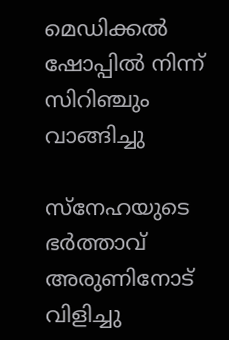മെഡിക്കല്‍ ഷോപ്പില്‍ നിന്ന് സിറിഞ്ചും വാങ്ങിച്ചു

സ്‌നേഹയുടെ ഭര്‍ത്താവ് അരുണിനോട് വിളിച്ചു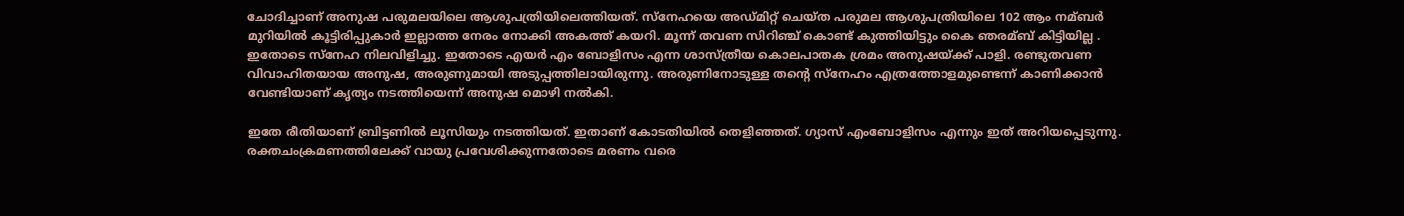ചോദിച്ചാണ് അനുഷ പരുമലയിലെ ആശുപത്രിയിലെത്തിയത്. സ്‌നേഹയെ അഡ്‌മിറ്റ് ചെയ്ത പരുമല ആശുപത്രിയിലെ 102 ആം നമ്ബര്‍ മുറിയില്‍ കൂട്ടിരിപ്പുകാര്‍ ഇല്ലാത്ത നേരം നോക്കി അകത്ത് കയറി. മൂന്ന് തവണ സിറിഞ്ച് കൊണ്ട് കുത്തിയിട്ടും കൈ ഞരമ്ബ് കിട്ടിയില്ല . ഇതോടെ സ്‌നേഹ നിലവിളിച്ചു. ഇതോടെ എയര്‍ എം ബോളിസം എന്ന ശാസ്ത്രീയ കൊലപാതക ശ്രമം അനുഷയ്ക്ക് പാളി. രണ്ടുതവണ വിവാഹിതയായ അനുഷ, അരുണുമായി അടുപ്പത്തിലായിരുന്നു. അരുണിനോടുള്ള തന്റെ സ്‌നേഹം എത്രത്തോളമുണ്ടെന്ന് കാണിക്കാൻ വേണ്ടിയാണ് കൃത്യം നടത്തിയെന്ന് അനുഷ മൊഴി നൽകി.

ഇതേ രീതിയാണ് ബ്രിട്ടണില്‍ ലൂസിയും നടത്തിയത്. ഇതാണ് കോടതിയില്‍ തെളിഞ്ഞത്. ഗ്യാസ് എംബോളിസം എന്നും ഇത് അറിയപ്പെടുന്നു. രക്തചംക്രമണത്തിലേക്ക് വായു പ്രവേശിക്കുന്നതോടെ മരണം വരെ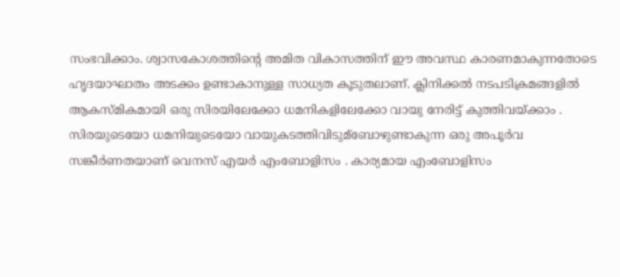സംഭവിക്കാം. ശ്വാസകോശത്തിന്റെ അമിത വികാസത്തിന് ഈ അവസ്ഥ കാരണമാകുന്നതോടെ ഹൃദയാഘാതം അടക്കം ഉണ്ടാകാനുള്ള സാധ്യത കൂടുതലാണ്. ക്ലിനിക്കല്‍ നടപടിക്രമങ്ങളില്‍ ആകസ്മികമായി ഒരു സിരയിലേക്കോ ധമനികളിലേക്കോ വായു നേരിട്ട് കുത്തിവയ്ക്കാം . സിരയുടെയോ ധമനിയുടെയോ വായുകടത്തിവിടുമ്ബോഴുണ്ടാകുന്ന ഒരു അപൂര്‍വ സങ്കീര്‍ണതയാണ് വെനസ് എയര്‍ എംബോളിസം . കാര്യമായ എംബോളിസം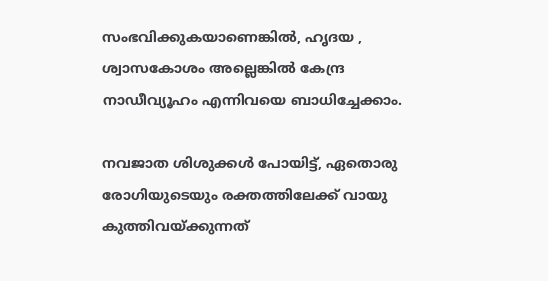സംഭവിക്കുകയാണെങ്കില്‍, ഹൃദയ , ശ്വാസകോശം അല്ലെങ്കില്‍ കേന്ദ്ര നാഡീവ്യൂഹം എന്നിവയെ ബാധിച്ചേക്കാം.

നവജാത ശിശുക്കള്‍ പോയിട്ട്, ഏതൊരു രോഗിയുടെയും രക്തത്തിലേക്ക് വായു കുത്തിവയ്ക്കുന്നത്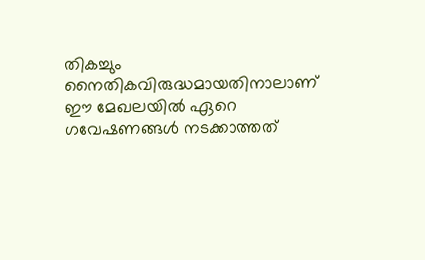തികച്ചും നൈതികവിരുദ്ധമായതിനാലാണ് ഈ മേഖലയില്‍ ഏറെ ഗവേഷണങ്ങള്‍ നടക്കാത്തത്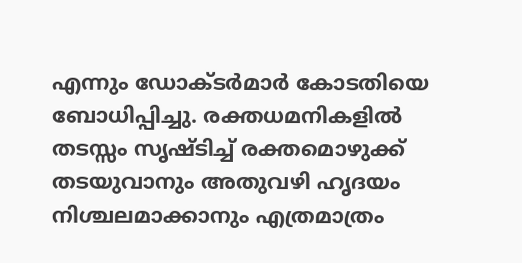എന്നും ഡോക്ടര്‍മാര്‍ കോടതിയെ ബോധിപ്പിച്ചു. രക്തധമനികളില്‍ തടസ്സം സൃഷ്ടിച്ച്‌ രക്തമൊഴുക്ക് തടയുവാനും അതുവഴി ഹൃദയം നിശ്ചലമാക്കാനും എത്രമാത്രം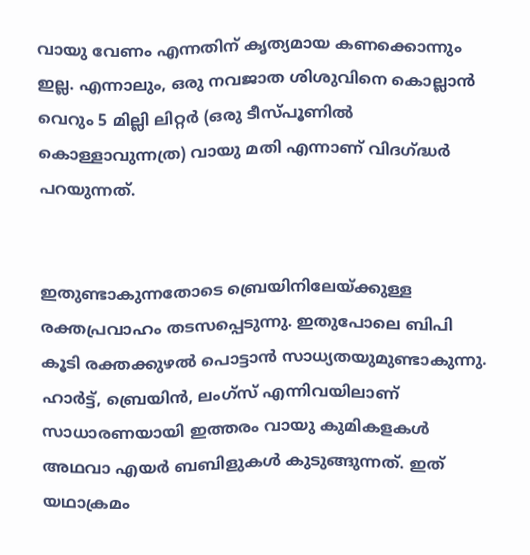വായു വേണം എന്നതിന് കൃത്യമായ കണക്കൊന്നും ഇല്ല. എന്നാലും, ഒരു നവജാത ശിശുവിനെ കൊല്ലാൻ വെറും 5 മില്ലി ലിറ്റര്‍ (ഒരു ടീസ്പൂണില്‍ കൊള്ളാവുന്നത്ര) വായു മതി എന്നാണ് വിദഗ്ദ്ധര്‍ പറയുന്നത്.


ഇതുണ്ടാകുന്നതോടെ ബ്രെയിനിലേയ്ക്കുള്ള രക്തപ്രവാഹം തടസപ്പെടുന്നു. ഇതുപോലെ ബിപി കൂടി രക്തക്കുഴല്‍ പൊട്ടാന്‍ സാധ്യതയുമുണ്ടാകുന്നു. ഹാര്‍ട്ട്, ബ്രെയിന്‍, ലംഗ്‌സ് എന്നിവയിലാണ് സാധാരണയായി ഇത്തരം വായു കുമികളകള്‍ അഥവാ എയര്‍ ബബിളുകള്‍ കുടുങ്ങുന്നത്. ഇത് യഥാക്രമം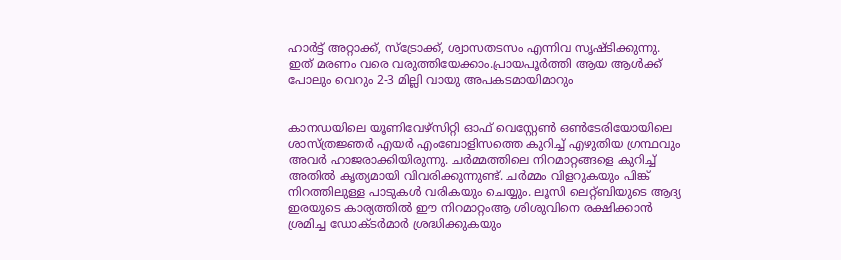ഹാര്‍ട്ട് അറ്റാക്ക്, സ്‌ട്രോക്ക്, ശ്വാസതടസം എന്നിവ സൃഷ്ടിക്കുന്നു. ഇത് മരണം വരെ വരുത്തിയേക്കാം.പ്രായപൂർത്തി ആയ ആൾക്ക് പോലും വെറും 2-3 മില്ലി വായു അപകടമായിമാറും


കാനഡയിലെ യൂണിവേഴ്സിറ്റി ഓഫ് വെസ്റ്റേണ്‍ ഒണ്‍ടേരിയോയിലെ ശാസ്ത്രജ്ഞര്‍ എയര്‍ എംബോളിസത്തെ കുറിച്ച്‌ എഴുതിയ ഗ്രന്ഥവും അവര്‍ ഹാജരാക്കിയിരുന്നു. ചര്‍മ്മത്തിലെ നിറമാറ്റങ്ങളെ കുറിച്ച്‌ അതില്‍ കൃത്യമായി വിവരിക്കുന്നുണ്ട്. ചര്‍മ്മം വിളറുകയും പിങ്ക് നിറത്തിലുള്ള പാടുകള്‍ വരികയും ചെയ്യും. ലൂസി ലെറ്റ്ബിയുടെ ആദ്യ ഇരയുടെ കാര്യത്തില്‍ ഈ നിറമാറ്റംആ ശിശുവിനെ രക്ഷിക്കാൻ ശ്രമിച്ച ഡോക്ടര്‍മാര്‍ ശ്രദ്ധിക്കുകയും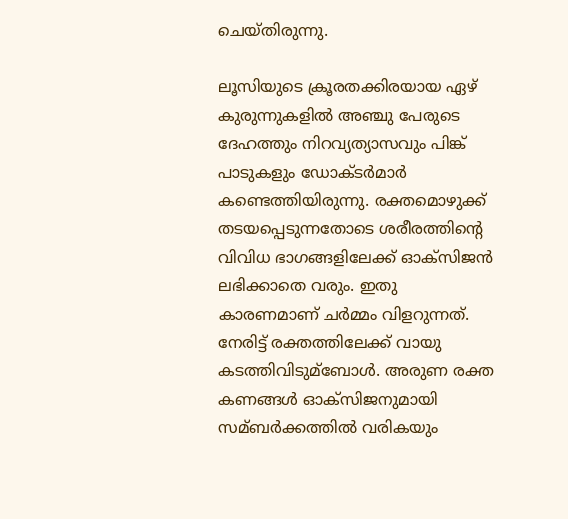ചെയ്തിരുന്നു.

ലൂസിയുടെ ക്രൂരതക്കിരയായ ഏഴ് കുരുന്നുകളില്‍ അഞ്ചു പേരുടെ ദേഹത്തും നിറവ്യത്യാസവും പിങ്ക് പാടുകളും ഡോക്ടര്‍മാര്‍ കണ്ടെത്തിയിരുന്നു. രക്തമൊഴുക്ക് തടയപ്പെടുന്നതോടെ ശരീരത്തിന്റെ വിവിധ ഭാഗങ്ങളിലേക്ക് ഓക്സിജൻ ലഭിക്കാതെ വരും. ഇതു കാരണമാണ് ചര്‍മ്മം വിളറുന്നത്. നേരിട്ട് രക്തത്തിലേക്ക് വായു കടത്തിവിടുമ്ബോള്‍. അരുണ രക്ത കണങ്ങള്‍ ഓക്സിജനുമായി സമ്ബര്‍ക്കത്തില്‍ വരികയും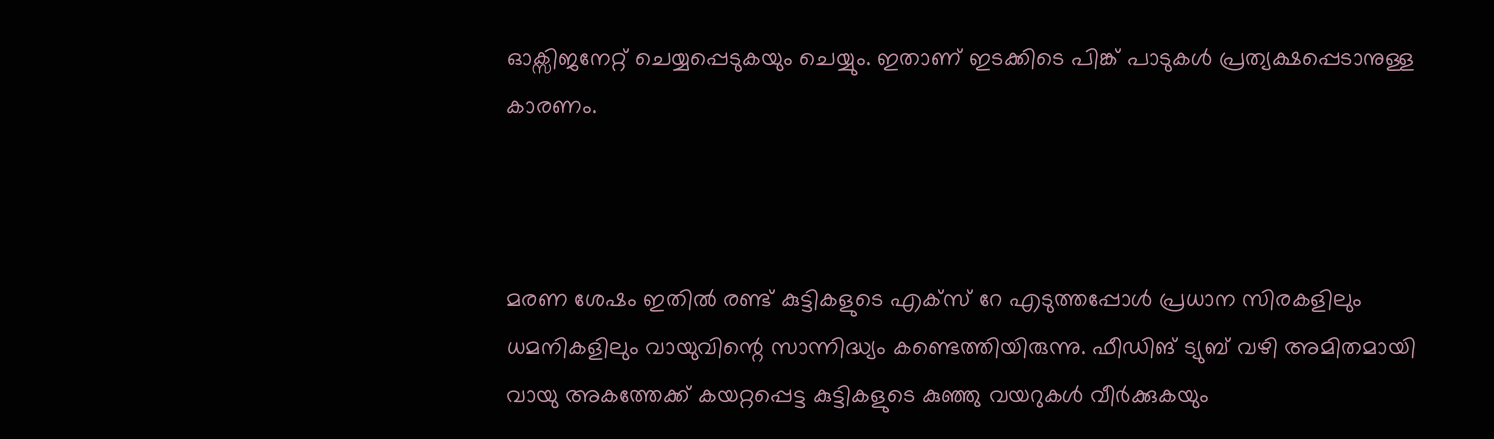ഓക്സിജനേറ്റ് ചെയ്യപ്പെടുകയും ചെയ്യും. ഇതാണ് ഇടക്കിടെ പിങ്ക് പാടുകള്‍ പ്രത്യക്ഷപ്പെടാനുള്ള കാരണം.



മരണ ശേഷം ഇതില്‍ രണ്ട് കുട്ടികളുടെ എക്സ് റേ എടുത്തപ്പോള്‍ പ്രധാന സിരകളിലും ധമനികളിലും വായുവിന്റെ സാന്നിദ്ധ്യം കണ്ടെത്തിയിരുന്നു. ഫീഡിങ് ട്യുബ് വഴി അമിതമായി വായു അകത്തേക്ക് കയറ്റപ്പെട്ട കുട്ടികളുടെ കുഞ്ഞു വയറുകള്‍ വീര്‍ക്കുകയും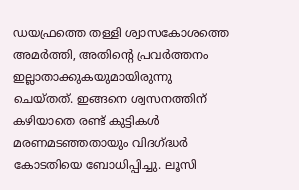ഡയഫ്രത്തെ തള്ളി ശ്വാസകോശത്തെ അമര്‍ത്തി, അതിന്റെ പ്രവര്‍ത്തനം ഇല്ലാതാക്കുകയുമായിരുന്നു ചെയ്തത്. ഇങ്ങനെ ശ്വസനത്തിന് കഴിയാതെ രണ്ട് കുട്ടികള്‍ മരണമടഞ്ഞതായും വിദഗ്ദ്ധര്‍ കോടതിയെ ബോധിപ്പിച്ചു. ലൂസി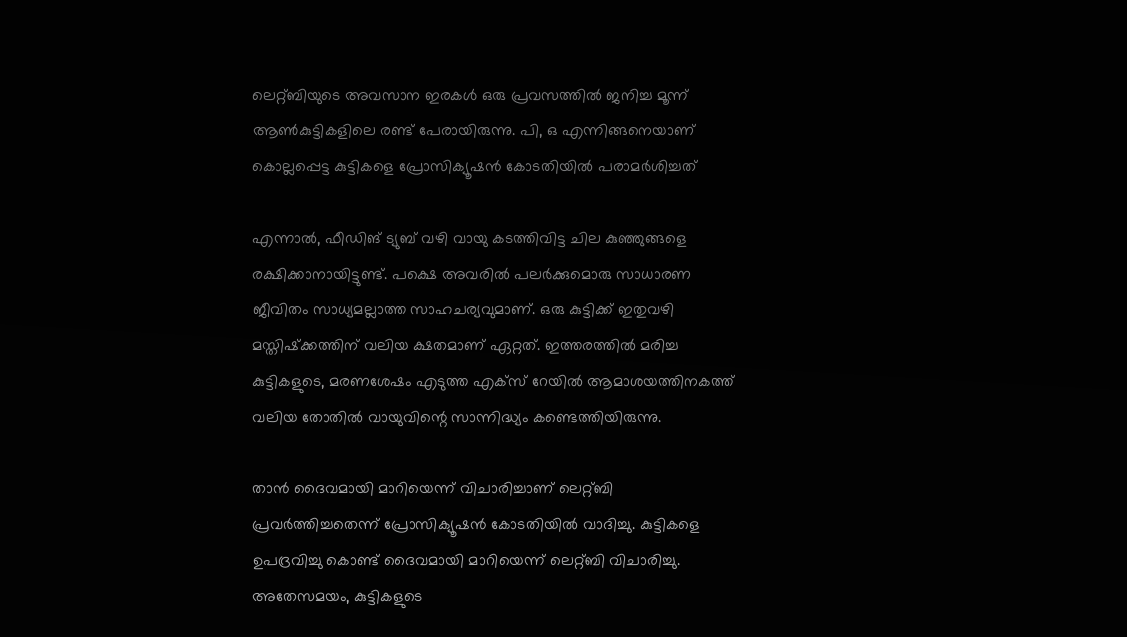ലെറ്റ്‌ബിയുടെ അവസാന ഇരകൾ ഒരു പ്രവസത്തിൽ ജനിച്ച മൂന്ന് ആൺകുട്ടികളിലെ രണ്ട് പേരായിരുന്നു. പി‌, ഒ എന്നിങ്ങനെയാണ് കൊല്ലപ്പെട്ട കുട്ടികളെ പ്രോസിക്യൂഷൻ കോടതിയിൽ പരാമർശിച്ചത്

എന്നാല്‍, ഫീഡിങ് ട്യുബ് വഴി വായു കടത്തിവിട്ട ചില കുഞ്ഞുങ്ങളെ രക്ഷിക്കാനായിട്ടുണ്ട്. പക്ഷെ അവരില്‍ പലര്‍ക്കുമൊരു സാധാരണ ജീവിതം സാധ്യമല്ലാത്ത സാഹചര്യവുമാണ്. ഒരു കുട്ടിക്ക് ഇതുവഴി മസ്തിഷ്‌ക്കത്തിന് വലിയ ക്ഷതമാണ് ഏറ്റത്. ഇത്തരത്തില്‍ മരിച്ച കുട്ടികളുടെ, മരണശേഷം എടുത്ത എക്സ് റേയില്‍ ആമാശയത്തിനകത്ത് വലിയ തോതില്‍ വായുവിന്റെ സാന്നിദ്ധ്യം കണ്ടെത്തിയിരുന്നു.

താൻ ദൈവമായി മാറിയെന്ന് വിചാരിച്ചാണ് ലെറ്റ്ബി പ്രവർത്തിച്ചതെന്ന് പ്രോസിക്യൂഷൻ കോടതിയിൽ വാദിച്ചു. കുട്ടികളെ ഉപദ്രവിച്ചു കൊണ്ട് ദൈവമായി മാറിയെന്ന് ലെറ്റ്ബി വിചാരിച്ചു. അതേസമയം, കുട്ടികളുടെ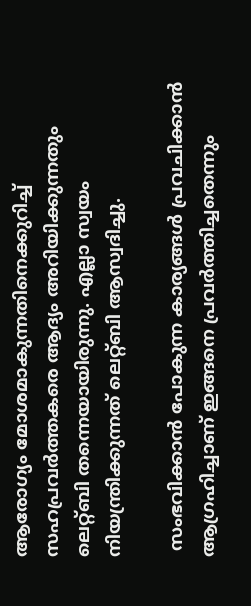ആരോഗ്യം മോശമാകുന്നതിനെക്കുറിച്ച് സഹപ്രവർത്തകരെ ആദ്യം അറിയിക്കുന്നതും ലെറ്റ്ബി തന്നെയായിരുന്നു. എല്ലാ സ്വയം നിയന്ത്രിക്കുന്നത് ലെറ്റ്ബി ആസ്വദിച്ചു.

 സംഭവിക്കാൻ പോകുന്ന കാര്യങ്ങൾ പ്രവചിക്കാൻ ആഗ്രഹിച്ചാണ് ഇങ്ങനെ പ്രവർത്തിച്ചതെന്നും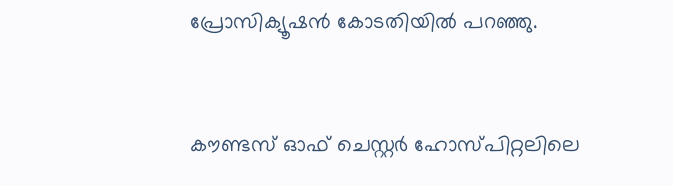പ്രോസിക്യൂഷൻ കോടതിയിൽ പറഞ്ഞു.


കൗണ്ടസ് ഓഫ് ചെസ്റ്റർ ഹോസ്പിറ്റലിലെ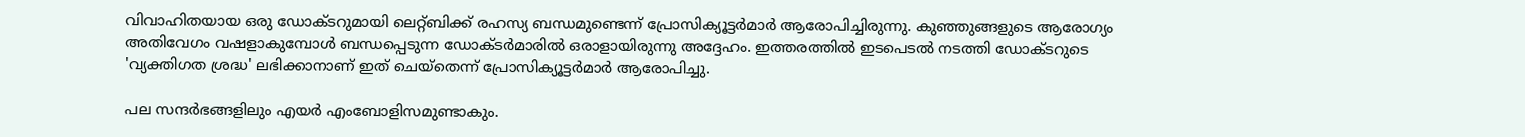വിവാഹിതയായ ഒരു ഡോക്ടറുമായി ലെറ്റ്ബിക്ക് രഹസ്യ ബന്ധമുണ്ടെന്ന് പ്രോസിക്യൂട്ടർമാർ ആരോപിച്ചിരുന്നു. കുഞ്ഞുങ്ങളുടെ ആരോഗ്യം അതിവേഗം വഷളാകുമ്പോൾ ബന്ധപ്പെടുന്ന ഡോക്ടർമാരിൽ ഒരാളായിരുന്നു അദ്ദേഹം. ഇത്തരത്തിൽ ഇടപെടൽ നടത്തി ഡോക്ടറുടെ 'വ്യക്തിഗത ശ്രദ്ധ' ലഭിക്കാനാണ് ഇത് ചെയ്തെന്ന് പ്രോസിക്യൂട്ടർമാർ ആരോപിച്ചു.

പല സന്ദര്‍ഭങ്ങളിലും എയര്‍ എംബോളിസമുണ്ടാകും.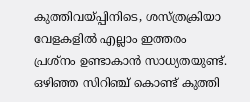കുത്തിവയ്പ്പിനിടെ, ശസ്ത്രക്രിയാ വേളകളില്‍ എല്ലാം ഇത്തരം പ്രശ്‌നം ഉണ്ടാകാന്‍ സാധ്യതയുണ്ട്. ഒഴിഞ്ഞ സിറിഞ്ച് കൊണ്ട് കുത്തി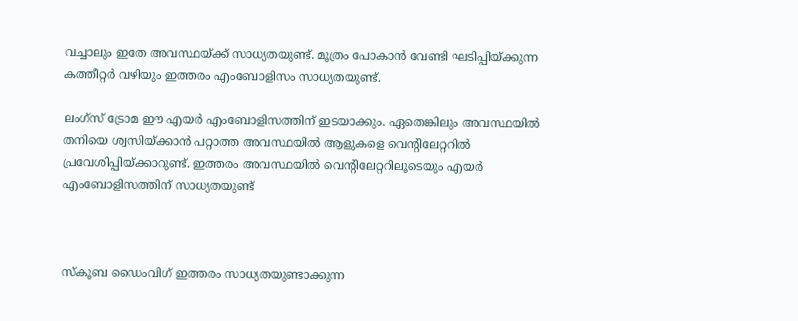വച്ചാലും ഇതേ അവസ്ഥയ്ക്ക് സാധ്യതയുണ്ട്. മൂത്രം പോകാന്‍ വേണ്ടി ഘടിപ്പിയ്ക്കുന്ന കത്തീറ്റര്‍ വഴിയും ഇത്തരം എംബോളിസം സാധ്യതയുണ്ട്.

ലംഗ്‌സ് ട്രോമ ഈ എയര്‍ എംബോളിസത്തിന് ഇടയാക്കും. ഏതെങ്കിലും അവസ്ഥയില്‍ തനിയെ ശ്വസിയ്ക്കാന്‍ പറ്റാത്ത അവസ്ഥയില്‍ ആളുകളെ വെന്റിലേറ്ററില്‍ പ്രവേശിപ്പിയ്ക്കാറുണ്ട്. ഇത്തരം അവസ്ഥയില്‍ വെന്റിലേറ്ററിലൂടെയും എയര്‍ എംബോളിസത്തിന് സാധ്യതയുണ്ട്



സ്‌കൂബ ഡൈംവിഗ് ഇത്തരം സാധ്യതയുണ്ടാക്കുന്ന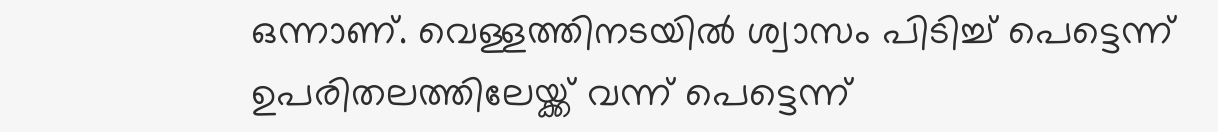ഒന്നാണ്. വെള്ളത്തിനടയില്‍ ശ്വാസം പിടിച്ച് പെട്ടെന്ന് ഉപരിതലത്തിലേയ്ക്ക് വന്ന് പെട്ടെന്ന്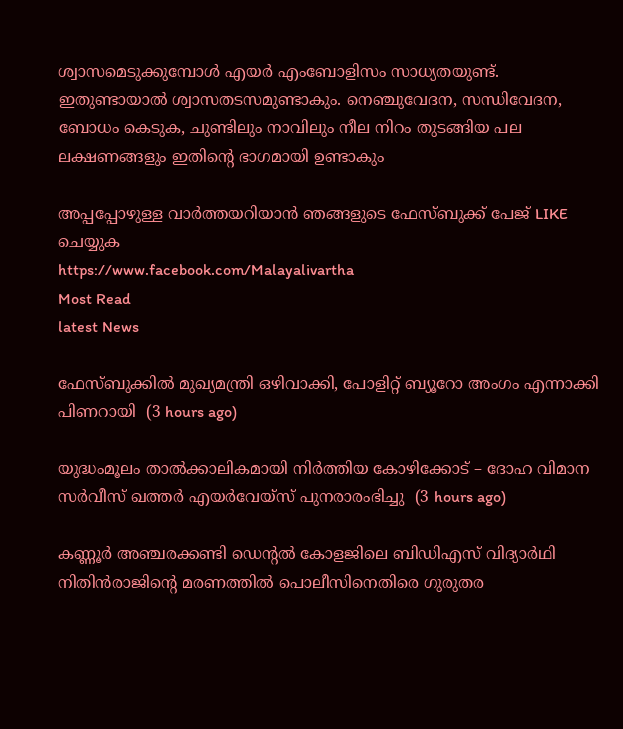ശ്വാസമെടുക്കുമ്പോള്‍ എയര്‍ എംബോളിസം സാധ്യതയുണ്ട്. ഇതുണ്ടായാല്‍ ശ്വാസതടസമുണ്ടാകും. നെഞ്ചുവേദന, സന്ധിവേദന, ബോധം കെടുക, ചുണ്ടിലും നാവിലും നീല നിറം തുടങ്ങിയ പല ലക്ഷണങ്ങളും ഇതിന്റെ ഭാഗമായി ഉണ്ടാകും

അപ്പപ്പോഴുള്ള വാര്‍ത്തയറിയാന്‍ ഞങ്ങളുടെ ഫേസ്‌ബുക്ക്‌ പേജ് LIKE ചെയ്യുക
https://www.facebook.com/Malayalivartha
Most Read
latest News

ഫേസ്ബുക്കിൽ മുഖ്യമന്ത്രി ഒഴിവാക്കി, പോളിറ്റ് ബ്യൂറോ അംഗം എന്നാക്കി പിണറായി  (3 hours ago)

യുദ്ധംമൂലം താൽക്കാലികമായി നിർത്തിയ കോഴിക്കോട് – ദോഹ വിമാന സർവീസ് ഖത്തർ എയർവേയ്സ് പുനരാരംഭിച്ചു  (3 hours ago)

കണ്ണൂർ അഞ്ചരക്കണ്ടി ഡെന്റൽ കോളജിലെ ബിഡിഎസ് വിദ്യാർഥി നിതിൻരാജിന്റെ മരണത്തിൽ പൊലീസിനെതിരെ ഗുരുതര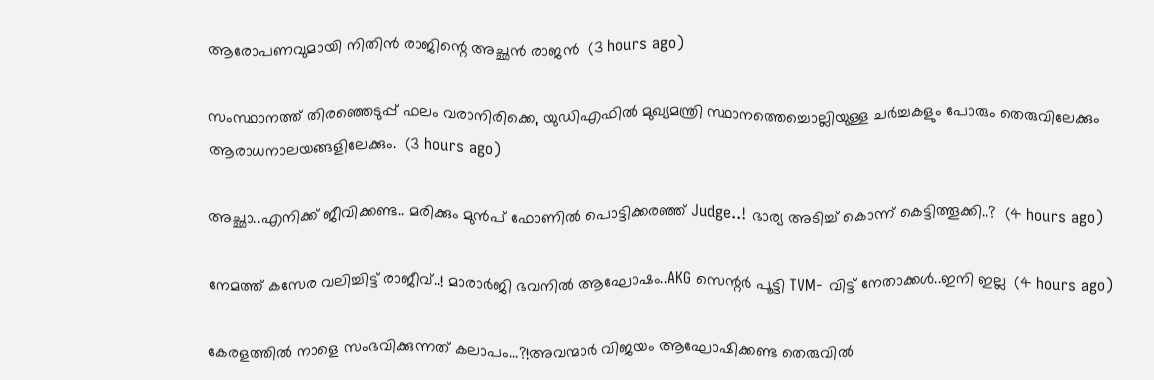ആരോപണവുമായി നിതിൻ രാജിന്റെ അച്ഛൻ രാജൻ  (3 hours ago)

സംസ്ഥാനത്ത് തിരഞ്ഞെടുപ്പ് ഫലം വരാനിരിക്കെ, യുഡിഎഫിൽ മുഖ്യമന്ത്രി സ്ഥാനത്തെച്ചൊല്ലിയുള്ള ചർച്ചകളും പോരും തെരുവിലേക്കും ആരാധനാലയങ്ങളിലേക്കും.  (3 hours ago)

അച്ഛാ..എനിക്ക് ജീവിക്കണ്ട.. മരിക്കും മുൻപ് ഫോണിൽ പൊട്ടിക്കരഞ്ഞ് Judge..! ഭാര്യ അടിച്ച് കൊന്ന് കെട്ടിത്തൂക്കി..?  (4 hours ago)

നേമത്ത് കസേര വലിച്ചിട്ട് രാജീവ്..! മാരാർജി ഭവനിൽ ആഘോഷം..AKG സെന്റർ പൂട്ടി TVM- വിട്ട് നേതാക്കൾ..ഇനി ഇല്ല  (4 hours ago)

കേരളത്തിൽ നാളെ സംഭവിക്കുന്നത് കലാപം...?!അവന്മാർ വിജയം ആഘോഷിക്കണ്ട തെരുവിൽ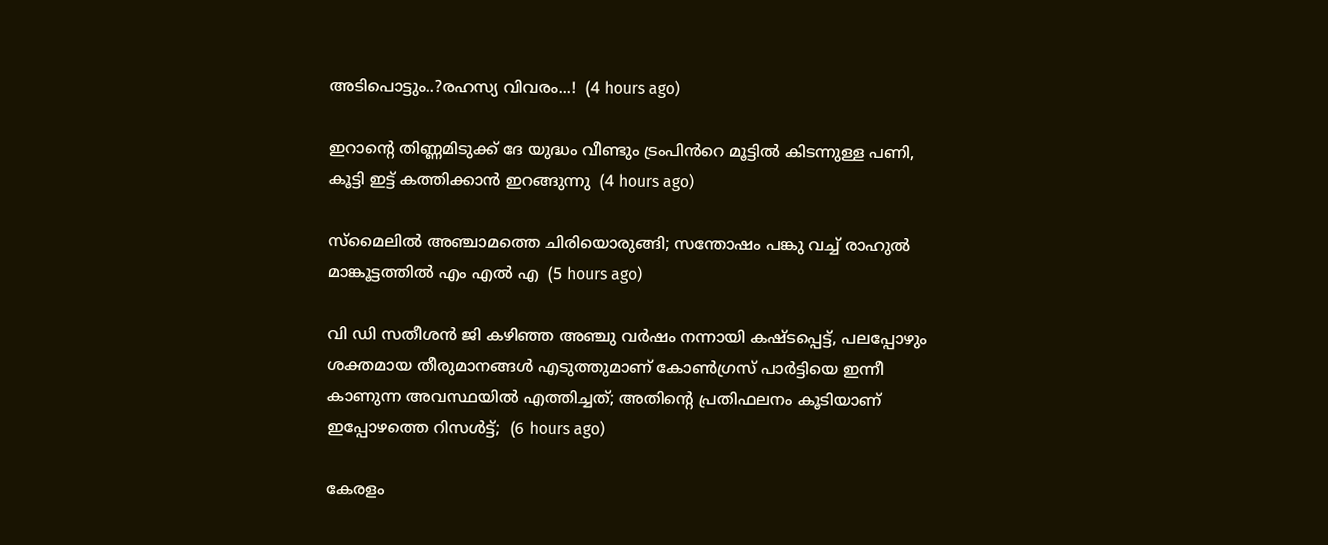അടിപൊട്ടും..?രഹസ്യ വിവരം...!  (4 hours ago)

ഇറാന്റെ തിണ്ണമിടുക്ക് ദേ യുദ്ധം വീണ്ടും ട്രംപിൻറെ മൂട്ടിൽ കിടന്നുള്ള പണി, കൂട്ടി ഇട്ട് കത്തിക്കാൻ ഇറങ്ങുന്നു  (4 hours ago)

സ്മൈലിൽ അഞ്ചാമത്തെ ചിരിയൊരുങ്ങി; സന്തോഷം പങ്കു വച്ച് രാഹുൽ മാങ്കൂട്ടത്തിൽ എം എൽ എ  (5 hours ago)

വി ഡി സതീശൻ ജി കഴിഞ്ഞ അഞ്ചു വർഷം നന്നായി കഷ്ടപ്പെട്ട്, പലപ്പോഴും ശക്തമായ തീരുമാനങ്ങൾ എടുത്തുമാണ് കോൺഗ്രസ്‌ പാർട്ടിയെ ഇന്നീ കാണുന്ന അവസ്ഥയിൽ എത്തിച്ചത്; അതിന്റെ പ്രതിഫലനം കൂടിയാണ് ഇപ്പോഴത്തെ റിസൾട്ട്‌;  (6 hours ago)

കേരളം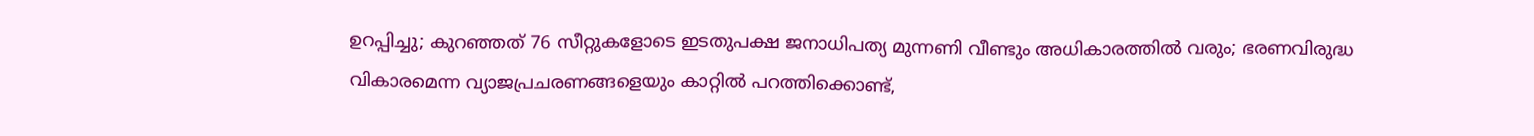ഉറപ്പിച്ചു; കുറഞ്ഞത് 76 സീറ്റുകളോടെ ഇടതുപക്ഷ ജനാധിപത്യ മുന്നണി വീണ്ടും അധികാരത്തിൽ വരും; ഭരണവിരുദ്ധ വികാരമെന്ന വ്യാജപ്രചരണങ്ങളെയും കാറ്റിൽ പറത്തിക്കൊണ്ട്,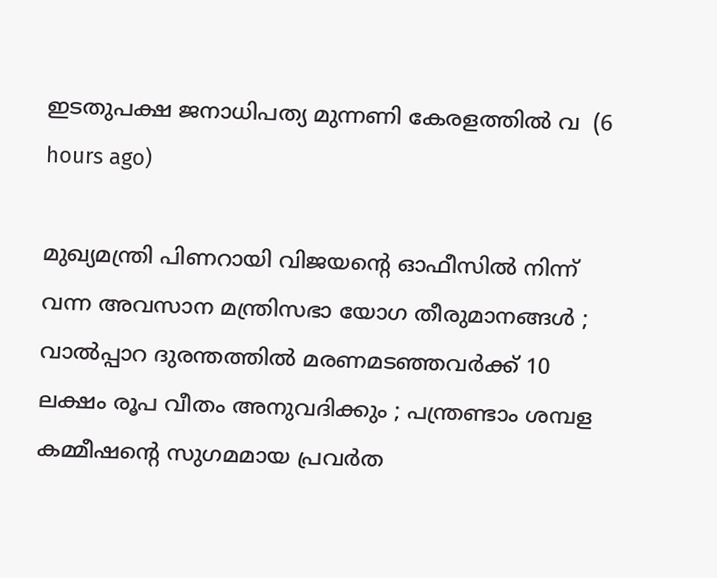ഇടതുപക്ഷ ജനാധിപത്യ മുന്നണി കേരളത്തിൽ വ  (6 hours ago)

മുഖ്യമന്ത്രി പിണറായി വിജയന്റെ ഓഫീസിൽ നിന്ന് വന്ന അവസാന മന്ത്രിസഭാ യോഗ തീരുമാനങ്ങൾ ; വാല്‍പ്പാറ ദുരന്തത്തിൽ മരണമടഞ്ഞവർക്ക് 10 ലക്ഷം രൂപ വീതം അനുവദിക്കും ; പന്ത്രണ്ടാം ശമ്പള കമ്മീഷൻ്റെ സുഗമമായ പ്രവർത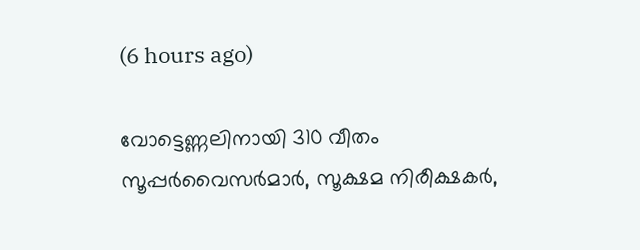(6 hours ago)

വോട്ടെണ്ണലിനായി 310 വീതം സൂപ്പർവൈസർമാർ, സൂക്ഷമ നിരീക്ഷകർ,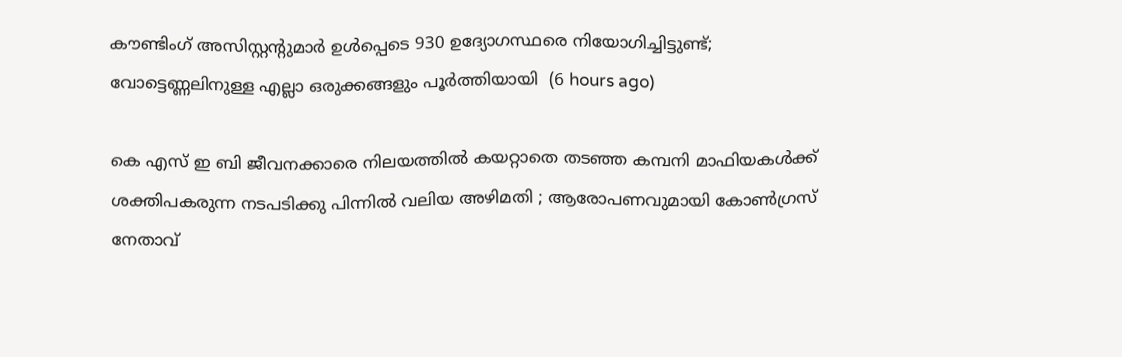കൗണ്ടിംഗ് അസിസ്റ്റന്റുമാർ ഉൾപ്പെടെ 930 ഉദ്യോഗസ്ഥരെ നിയോഗിച്ചിട്ടുണ്ട്; വോട്ടെണ്ണലിനുള്ള എല്ലാ ഒരുക്കങ്ങളും പൂർത്തിയായി  (6 hours ago)

കെ എസ് ഇ ബി ജീവനക്കാരെ നിലയത്തിൽ കയറ്റാതെ തടഞ്ഞ കമ്പനി മാഫിയകൾക്ക് ശക്തിപകരുന്ന നടപടിക്കു പിന്നിൽ വലിയ അഴിമതി ; ആരോപണവുമായി കോൺഗ്രസ് നേതാവ്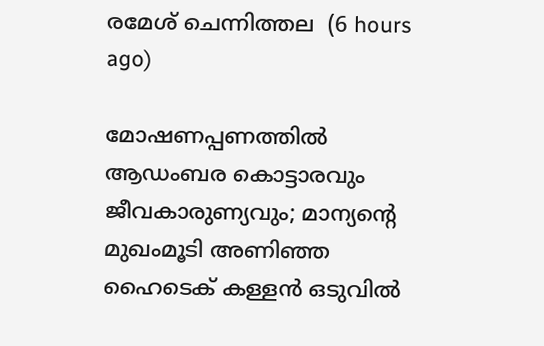രമേശ്‌ ചെന്നിത്തല  (6 hours ago)

മോഷണപ്പണത്തിൽ ആഡംബര കൊട്ടാരവും ജീവകാരുണ്യവും; മാന്യന്റെ മുഖംമൂടി അണിഞ്ഞ ഹൈടെക് കള്ളൻ ഒടുവിൽ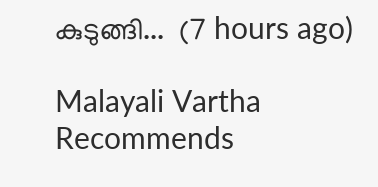കുടുങ്ങി...  (7 hours ago)

Malayali Vartha Recommends